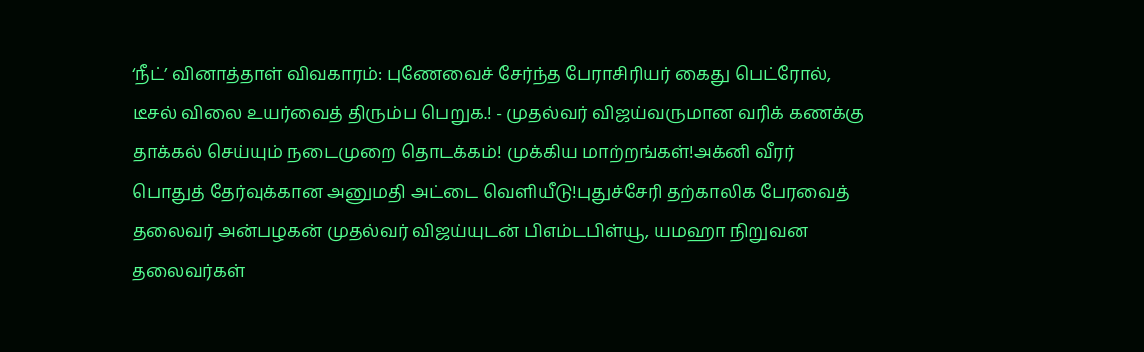‘நீட்’ வினாத்தாள் விவகாரம்: புணேவைச் சேர்ந்த பேராசிரியர் கைது பெட்ரோல், டீசல் விலை உயர்வைத் திரும்ப பெறுக.! - முதல்வர் விஜய்வருமான வரிக் கணக்கு தாக்கல் செய்யும் நடைமுறை தொடக்கம்! முக்கிய மாற்றங்கள்!அக்னி வீரர் பொதுத் தேர்வுக்கான அனுமதி அட்டை வெளியீடு!புதுச்சேரி தற்காலிக பேரவைத் தலைவர் அன்பழகன் முதல்வர் விஜய்யுடன் பிஎம்டபிள்யூ, யமஹா நிறுவன தலைவர்கள்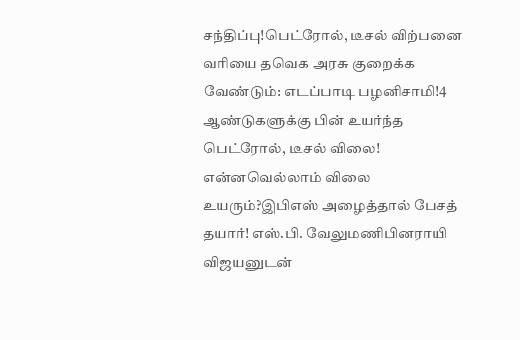சந்திப்பு!பெட்ரோல், டீசல் விற்பனை வரியை தவெக அரசு குறைக்க வேண்டும்: எடப்பாடி பழனிசாமி!4 ஆண்டுகளுக்கு பின் உயர்ந்த பெட்ரோல், டீசல் விலை! என்னவெல்லாம் விலை உயரும்?இபிஎஸ் அழைத்தால் பேசத் தயார்! எஸ்.பி. வேலுமணிபினராயி விஜயனுடன்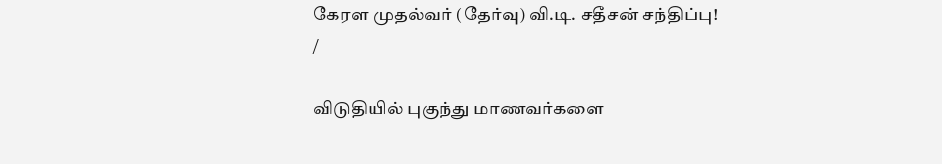கேரள முதல்வர் (தேர்வு) வி.டி. சதீசன் சந்திப்பு!
/

விடுதியில் புகுந்து மாணவர்களை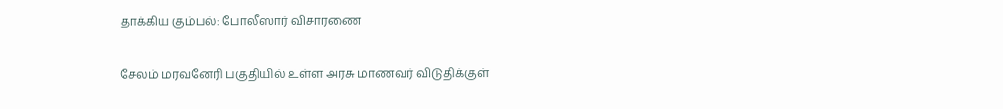தாக்கிய கும்பல்: போலீஸார் விசாரணை

சேலம் மரவனேரி பகுதியில் உள்ள அரசு மாணவர் விடுதிக்குள்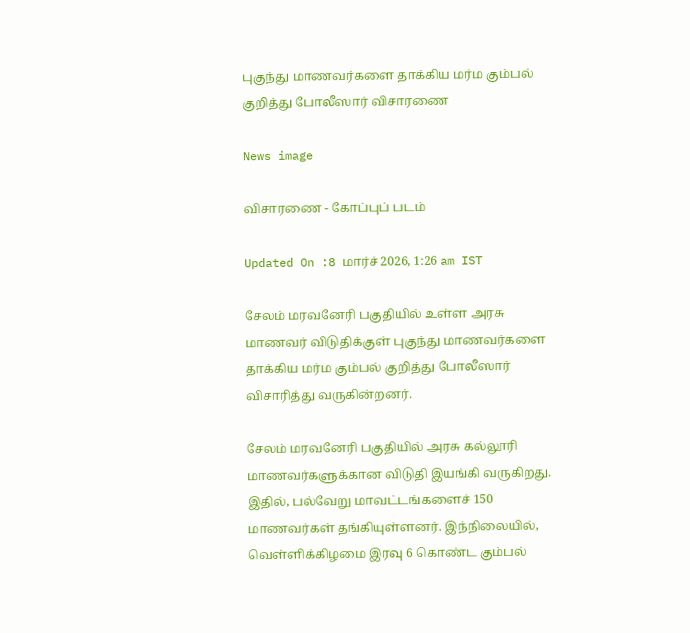புகுந்து மாணவர்களை தாக்கிய மர்ம கும்பல் குறித்து போலீஸார் விசாரணை

News image

விசாரணை - கோப்புப் படம்

Updated On :8 மார்ச் 2026, 1:26 am IST

சேலம் மரவனேரி பகுதியில் உள்ள அரசு மாணவர் விடுதிக்குள் புகுந்து மாணவர்களை தாக்கிய மர்ம கும்பல் குறித்து போலீஸார் விசாரித்து வருகின்றனர்.

சேலம் மரவனேரி பகுதியில் அரசு கல்லூரி மாணவர்களுக்கான விடுதி இயங்கி வருகிறது. இதில், பல்வேறு மாவட்டங்களைச் 150 மாணவர்கள் தங்கியுள்ளனர். இந்நிலையில், வெள்ளிக்கிழமை இரவு 6 கொண்ட கும்பல்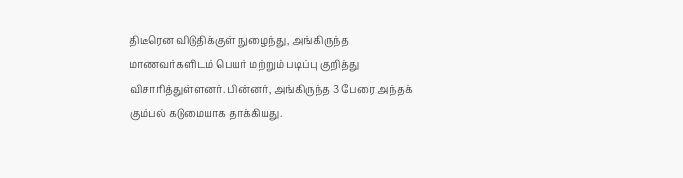திடீரென விடுதிக்குள் நுழைந்து, அங்கிருந்த மாணவர்களிடம் பெயர் மற்றும் படிப்பு குறித்து விசாரித்துள்ளனர். பின்னர், அங்கிருந்த 3 பேரை அந்தக் கும்பல் கடுமையாக தாக்கியது.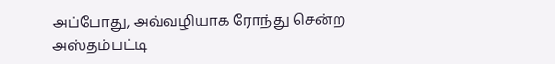அப்போது, அவ்வழியாக ரோந்து சென்ற அஸ்தம்பட்டி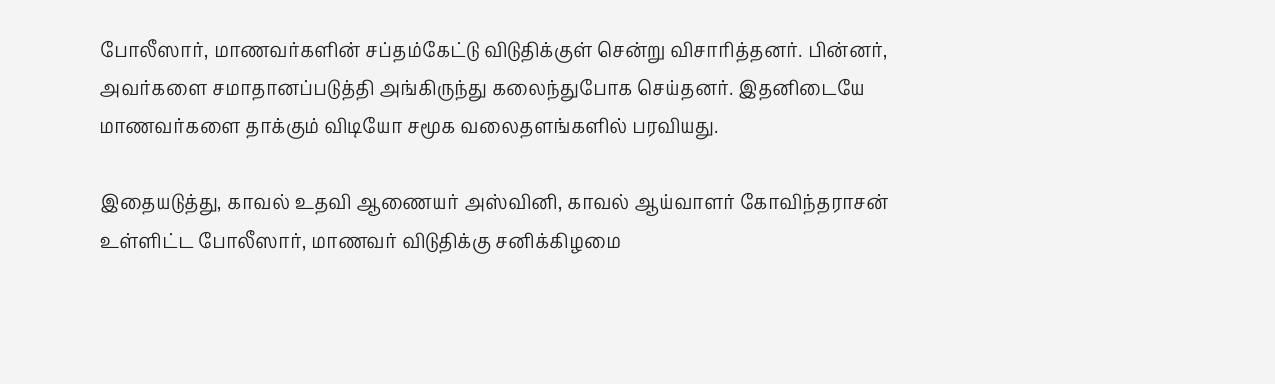போலீஸார், மாணவர்களின் சப்தம்கேட்டு விடுதிக்குள் சென்று விசாரித்தனர். பின்னர், அவர்களை சமாதானப்படுத்தி அங்கிருந்து கலைந்துபோக செய்தனர். இதனிடையே மாணவர்களை தாக்கும் விடியோ சமூக வலைதளங்களில் பரவியது.

இதையடுத்து, காவல் உதவி ஆணையர் அஸ்வினி, காவல் ஆய்வாளர் கோவிந்தராசன் உள்ளிட்ட போலீஸார், மாணவர் விடுதிக்கு சனிக்கிழமை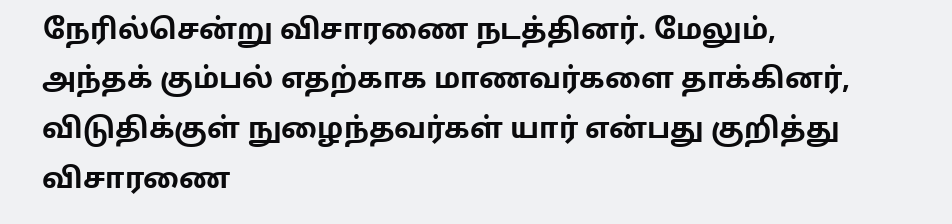நேரில்சென்று விசாரணை நடத்தினர். மேலும், அந்தக் கும்பல் எதற்காக மாணவர்களை தாக்கினர், விடுதிக்குள் நுழைந்தவர்கள் யார் என்பது குறித்து விசாரணை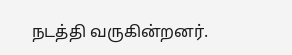நடத்தி வருகின்றனர்.